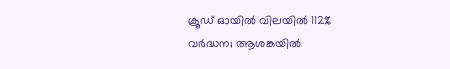ക്രൂഡ് ഓയിൽ വിലയിൽ 112% വർദ്ധന; ആശങ്കയിൽ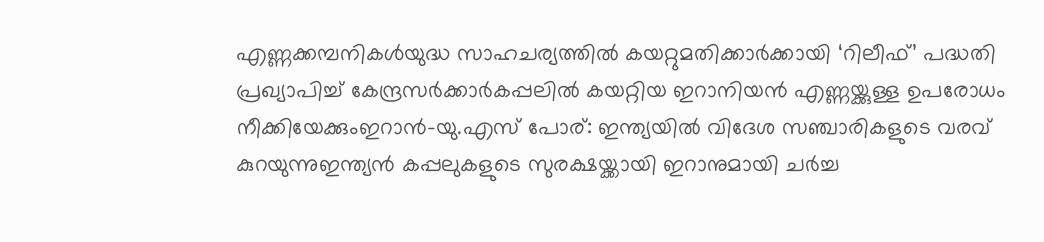എണ്ണക്കമ്പനികൾയുദ്ധ സാഹചര്യത്തില്‍ കയറ്റുമതിക്കാർക്കായി ‘റിലീഫ്’ പദ്ധതി പ്രഖ്യാപിച്ച് കേന്ദ്രസർക്കാർകപ്പലിൽ കയറ്റിയ ഇറാനിയൻ എണ്ണയ്ക്കുള്ള ഉപരോധം നീക്കിയേക്കുംഇറാൻ-യു.എസ് പോര്: ഇന്ത്യയില്‍ വിദേശ സഞ്ചാരികളുടെ വരവ് കുറയുന്നുഇന്ത്യൻ കപ്പലുകളുടെ സുരക്ഷയ്ക്കായി ഇറാനുമായി ചർച്ച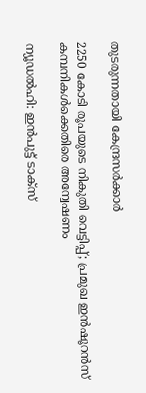തുടരുന്നതായി കേന്ദ്രസർക്കാർ

2250 കോടി രൂപയുടെ നികുതി വെട്ടിപ്പ്; പ്രമുഖ ഇന്‍ഷൂറന്‍സ് കമ്പനികള്‍ക്കെതിരെ അന്വേഷണം

ന്യൂഡല്‍ഹി: ഇന്‍പുട്ട് ടാക്സ്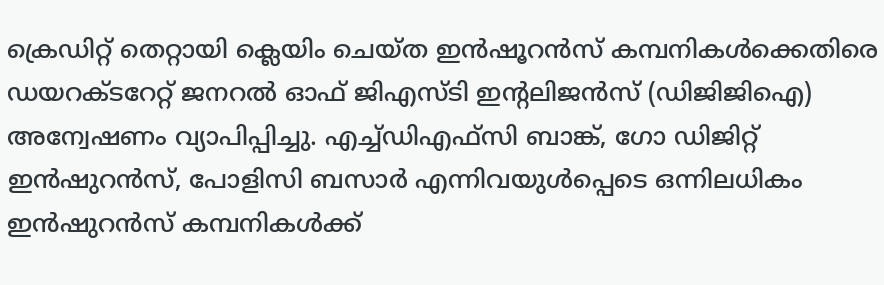ക്രെഡിറ്റ് തെറ്റായി ക്ലെയിം ചെയ്ത ഇന്‍ഷൂറന്‍സ് കമ്പനികള്‍ക്കെതിരെ ഡയറക്ടറേറ്റ് ജനറല്‍ ഓഫ് ജിഎസ്ടി ഇന്റലിജന്‍സ് (ഡിജിജിഐ) അന്വേഷണം വ്യാപിപ്പിച്ചു. എച്ച്ഡിഎഫ്സി ബാങ്ക്, ഗോ ഡിജിറ്റ് ഇന്‍ഷുറന്‍സ്, പോളിസി ബസാര്‍ എന്നിവയുള്‍പ്പെടെ ഒന്നിലധികം ഇന്‍ഷുറന്‍സ് കമ്പനികള്‍ക്ക്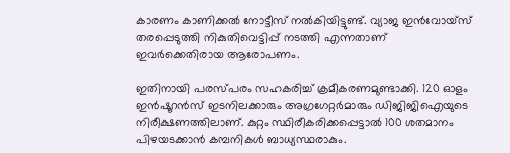കാരണം കാണിക്കല്‍ നോട്ടീസ് നല്‍കിയിട്ടുണ്ട്. വ്യാജ ഇന്‍വോയ്സ് തരപ്പെടുത്തി നികുതിവെട്ടിപ്പ് നടത്തി എന്നതാണ് ഇവര്‍ക്കെതിരായ ആരോപണം.

ഇതിനായി പരസ്പരം സഹകരിച്ച് ക്രമീകരണമുണ്ടാക്കി. 120 ഓളം ഇന്‍ഷൂറന്‍സ് ഇടനിലക്കാരും അഗ്രഗേറ്റര്‍മാരും ഡിജിജിഐയുടെ നിരീക്ഷണത്തിലാണ്. കുറ്റം സ്ഥിരീകരിക്കപ്പെട്ടാല്‍ 100 ശതമാനം പിഴയടക്കാന്‍ കമ്പനികള്‍ ബാധ്യസ്ഥരാകും.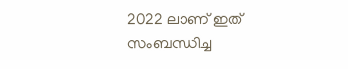2022 ലാണ് ഇത് സംബന്ധിച്ച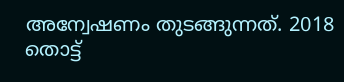അന്വേഷണം തുടങ്ങുന്നത്. 2018 തൊട്ട്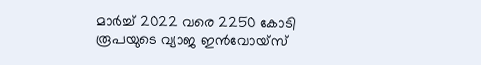മാര്‍ച്ച് 2022 വരെ 2250 കോടി രൂപയുടെ വ്യാജ ഇന്‍വോയ്സ്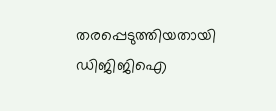തരപ്പെടുത്തിയതായി ഡിജിജിഐ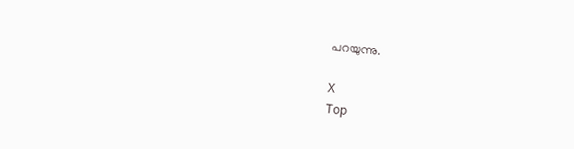പറയുന്നു.

X
Top